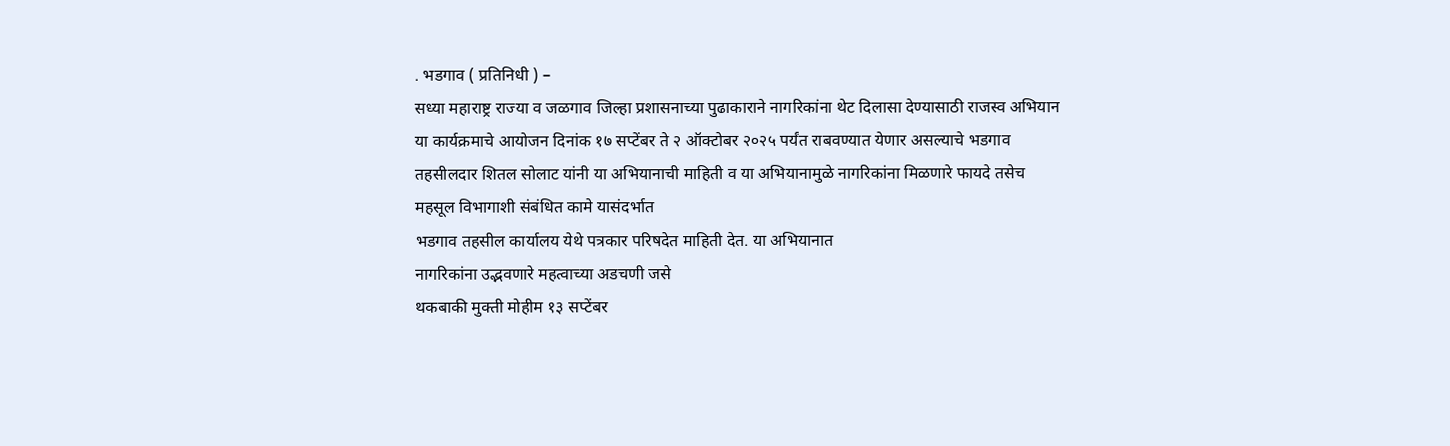. भडगाव ( प्रतिनिधी ) –
सध्या महाराष्ट्र राज्या व जळगाव जिल्हा प्रशासनाच्या पुढाकाराने नागरिकांना थेट दिलासा देण्यासाठी राजस्व अभियान या कार्यक्रमाचे आयोजन दिनांक १७ सप्टेंबर ते २ ऑक्टोबर २०२५ पर्यंत राबवण्यात येणार असल्याचे भडगाव तहसीलदार शितल सोलाट यांनी या अभियानाची माहिती व या अभियानामुळे नागरिकांना मिळणारे फायदे तसेच महसूल विभागाशी संबंधित कामे यासंदर्भात
भडगाव तहसील कार्यालय येथे पत्रकार परिषदेत माहिती देत. या अभियानात
नागरिकांना उद्भवणारे महत्वाच्या अडचणी जसे
थकबाकी मुक्ती मोहीम १३ सप्टेंबर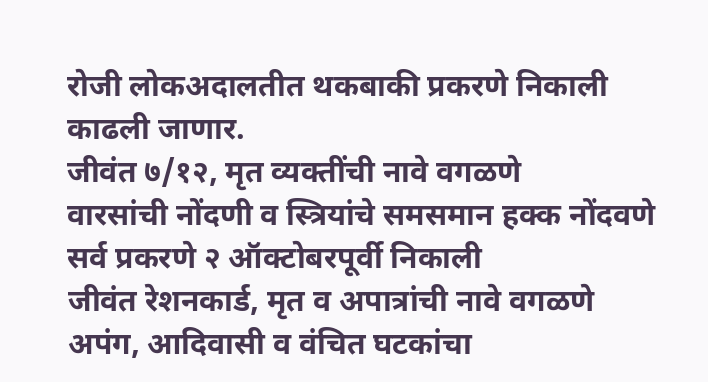रोजी लोकअदालतीत थकबाकी प्रकरणे निकाली काढली जाणार.
जीवंत ७/१२, मृत व्यक्तींची नावे वगळणे
वारसांची नोंदणी व स्त्रियांचे समसमान हक्क नोंदवणे
सर्व प्रकरणे २ ऑक्टोबरपूर्वी निकाली
जीवंत रेशनकार्ड, मृत व अपात्रांची नावे वगळणे
अपंग, आदिवासी व वंचित घटकांचा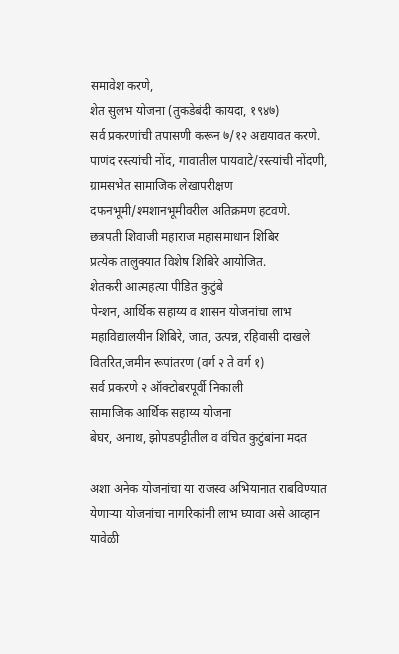समावेश करणे,
शेत सुलभ योजना (तुकडेबंदी कायदा, १९४७)
सर्व प्रकरणांची तपासणी करून ७/१२ अद्ययावत करणे. पाणंद रस्त्यांची नोंद, गावातील पायवाटे/रस्त्यांची नोंदणी, ग्रामसभेत सामाजिक लेखापरीक्षण
दफनभूमी/श्मशानभूमीवरील अतिक्रमण हटवणे.
छत्रपती शिवाजी महाराज महासमाधान शिबिर
प्रत्येक तालुक्यात विशेष शिबिरे आयोजित.
शेतकरी आत्महत्या पीडित कुटुंबे
पेन्शन, आर्थिक सहाय्य व शासन योजनांचा लाभ
महाविद्यालयीन शिबिरे, जात, उत्पन्न, रहिवासी दाखले वितरित,जमीन रूपांतरण (वर्ग २ ते वर्ग १)
सर्व प्रकरणे २ ऑक्टोबरपूर्वी निकाली
सामाजिक आर्थिक सहाय्य योजना
बेघर, अनाथ, झोपडपट्टीतील व वंचित कुटुंबांना मदत

अशा अनेक योजनांचा या राजस्व अभियानात राबविण्यात येणाऱ्या योजनांचा नागरिकांनी लाभ घ्यावा असे आव्हान यावेळी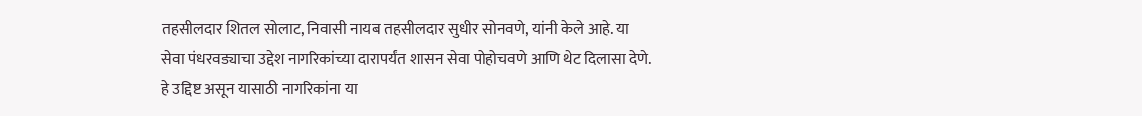तहसीलदार शितल सोलाट, निवासी नायब तहसीलदार सुधीर सोनवणे, यांनी केले आहे. या सेवा पंधरवड्याचा उद्देश नागरिकांच्या दारापर्यंत शासन सेवा पोहोचवणे आणि थेट दिलासा देणे. हे उद्दिष्ट असून यासाठी नागरिकांना या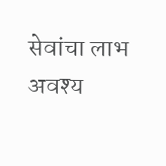सेवांचा लाभ अवश्य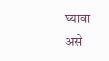घ्यावा असे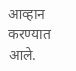आव्हान करण्यात आले.